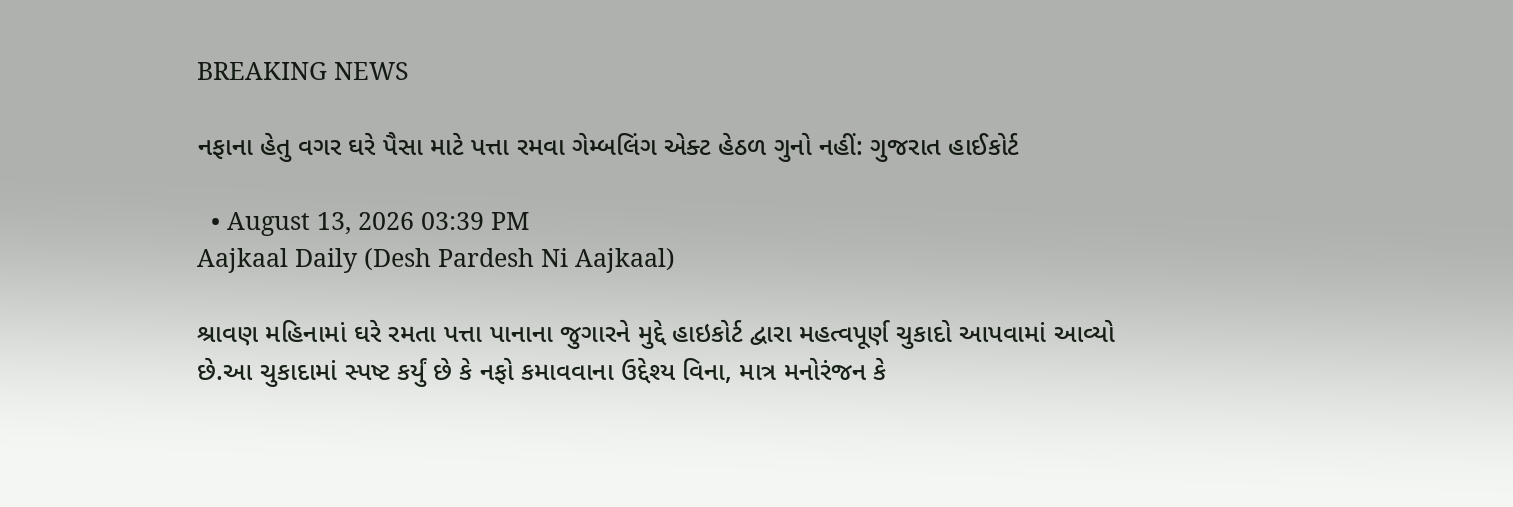BREAKING NEWS

નફાના હેતુ વગર ઘરે પૈસા માટે પત્તા રમવા ગેમ્બલિંગ એક્ટ હેઠળ ગુનો નહીં: ગુજરાત હાઈકોર્ટ

  • August 13, 2026 03:39 PM
Aajkaal Daily (Desh Pardesh Ni Aajkaal)

શ્રાવણ મહિનામાં ઘરે રમતા પત્તા પાનાના જુગારને મુદ્દે હાઇકોર્ટ દ્વારા મહત્વપૂર્ણ ચુકાદો આપવામાં આવ્યો છે.આ ચુકાદામાં સ્પષ્ટ કર્યું છે કે નફો કમાવવાના ઉદ્દેશ્ય વિના, માત્ર મનોરંજન કે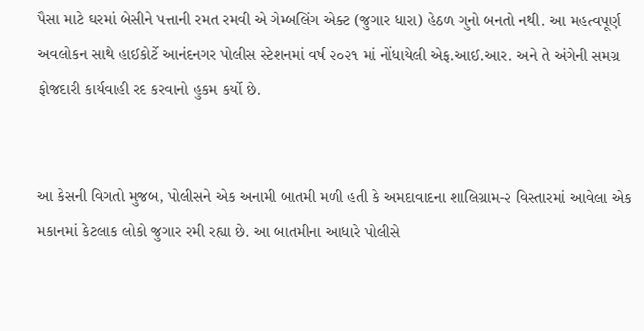પૈસા માટે ઘરમાં બેસીને પત્તાની રમત રમવી એ ગેમ્બલિંગ એક્ટ (જુગાર ધારા) હેઠળ ગુનો બનતો નથી. આ મહત્વપૂર્ણ અવલોકન સાથે હાઈકોર્ટે આનંદનગર પોલીસ સ્ટેશનમાં વર્ષ ૨૦૨૧ માં નોંધાયેલી એફ.આઈ.આર. અને તે અંગેની સમગ્ર ફોજદારી કાર્યવાહી રદ કરવાનો હુકમ કર્યો છે.


આ કેસની વિગતો મુજબ, પોલીસને એક અનામી બાતમી મળી હતી કે અમદાવાદના શાલિગ્રામ-૨ વિસ્તારમાં આવેલા એક મકાનમાં કેટલાક લોકો જુગાર રમી રહ્યા છે. આ બાતમીના આધારે પોલીસે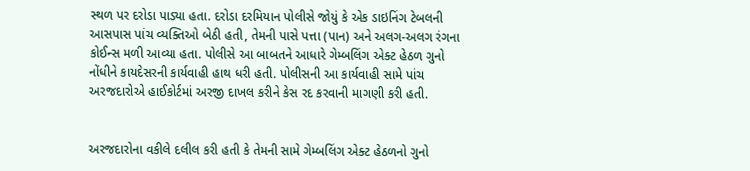સ્થળ પર દરોડા પાડ્યા હતા. દરોડા દરમિયાન પોલીસે જોયું કે એક ડાઇનિંગ ટેબલની આસપાસ પાંચ વ્યક્તિઓ બેઠી હતી, તેમની પાસે પત્તા (પાન) અને અલગ-અલગ રંગના કોઈન્સ મળી આવ્યા હતા. પોલીસે આ બાબતને આધારે ગેમ્બલિંગ એક્ટ હેઠળ ગુનો નોંધીને કાયદેસરની કાર્યવાહી હાથ ધરી હતી. પોલીસની આ કાર્યવાહી સામે પાંચ અરજદારોએ હાઈકોર્ટમાં અરજી દાખલ કરીને કેસ રદ કરવાની માગણી કરી હતી.


અરજદારોના વકીલે દલીલ કરી હતી કે તેમની સામે ગેમ્બલિંગ એક્ટ હેઠળનો ગુનો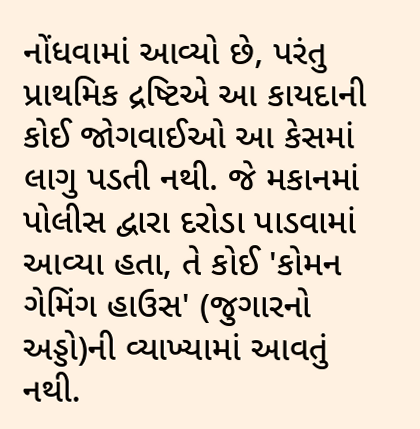નોંધવામાં આવ્યો છે, પરંતુ પ્રાથમિક દ્રષ્ટિએ આ કાયદાની કોઈ જોગવાઈઓ આ કેસમાં લાગુ પડતી નથી. જે મકાનમાં પોલીસ દ્વારા દરોડા પાડવામાં આવ્યા હતા, તે કોઈ 'કોમન ગેમિંગ હાઉસ' (જુગારનો અડ્ડો)ની વ્યાખ્યામાં આવતું નથી.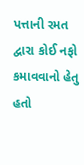પત્તાની રમત દ્વારા કોઈ નફો કમાવવાનો હેતુ હતો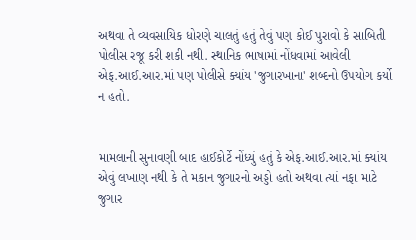અથવા તે વ્યવસાયિક ધોરણે ચાલતું હતું તેવું પણ કોઈ પુરાવો કે સાબિતી પોલીસ રજૂ કરી શકી નથી. સ્થાનિક ભાષામાં નોંધવામાં આવેલી એફ.આઈ.આર.માં પણ પોલીસે ક્યાંય 'જુગારખાના' શબ્દનો ઉપયોગ કર્યો ન હતો.


મામલાની સુનાવણી બાદ હાઈકોર્ટે નોંધ્યું હતું કે એફ.આઈ.આર.માં ક્યાંય એવું લખાણ નથી કે તે મકાન જુગારનો અડ્ડો હતો અથવા ત્યાં નફા માટે જુગાર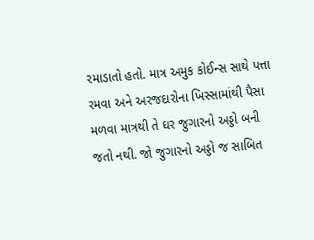રમાડાતો હતો. માત્ર અમુક કોઈન્સ સાથે પત્તા રમવા અને અરજદારોના ખિસ્સામાંથી પૈસા મળવા માત્રથી તે ઘર જુગારનો અડ્ડો બની જતો નથી. જો જુગારનો અડ્ડો જ સાબિત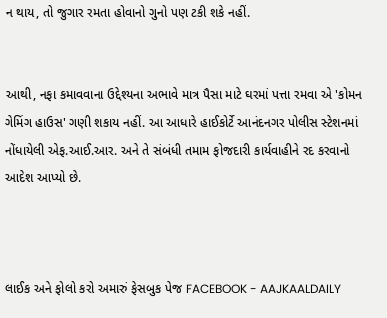ન થાય, તો જુગાર રમતા હોવાનો ગુનો પણ ટકી શકે નહીં.


આથી, નફા કમાવવાના ઉદ્દેશ્યના અભાવે માત્ર પૈસા માટે ઘરમાં પત્તા રમવા એ 'કોમન ગેમિંગ હાઉસ' ગણી શકાય નહીં. આ આધારે હાઈકોર્ટે આનંદનગર પોલીસ સ્ટેશનમાં નોંધાયેલી એફ.આઈ.આર. અને તે સંબંધી તમામ ફોજદારી કાર્યવાહીને રદ કરવાનો આદેશ આપ્યો છે.



લાઈક અને ફોલો કરો અમારું ફેસબુક પેજ FACEBOOK - AAJKAALDAILY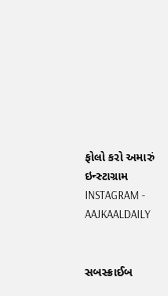ફોલો કરો અમારું ઇન્સ્ટાગ્રામ INSTAGRAM - AAJKAALDAILY


સબસ્ક્રાઈબ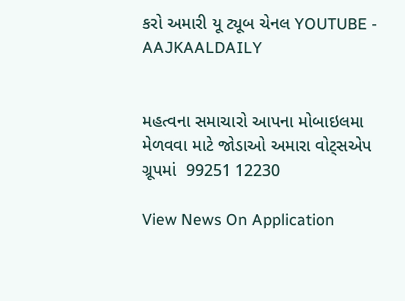કરો અમારી યૂ ટ્યૂબ ચેનલ YOUTUBE - AAJKAALDAILY


મહત્વના સમાચારો આપના મોબાઇલમા મેળવવા માટે જોડાઓ અમારા વોટ્સએપ ગ્રૂપમાં  99251 12230

View News On Application